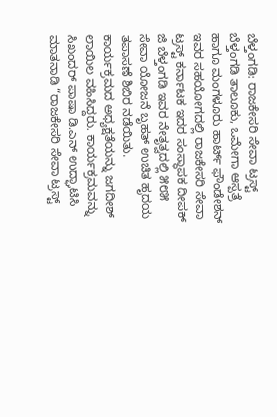ಬೆಳ್ತಂಗಡಿ: ರಾಜಕೇಸರಿ ಸೇವಾ ಟ್ರಸ್ಟ್ ಬೆಳ್ತಂಗಡಿ ತಾಲೂಕು, ಒಮೇಗಾ ಆಸ್ಪತ್ರೆ ಹಾಗೂ ಮಂಗಳೂರು ಹಾರ್ಟ್ ಫೌಂಡೇಶನ್ ಇವರ ಸಹಯೋಗದಲ್ಲಿ ರಾಜಕೇಸರಿ ಸೇವಾ ಟ್ರಸ್ಟ್ ಕರ್ನಾಟಕ ಇದರ ಸಂಸ್ಥಾಪಕ ದೀಪಕ್ ಜಿ ಬೆಳ್ತಂಗಡಿ ಇವರ ನೇತೃತ್ವದಲ್ಲಿ ೫೮೫ ಸೇವಾ ಯೋಜನೆ ಬೃಹತ್ ಉಚಿತ ಹೃದಯ ತಪಾಸಣೆ ಶಿಬಿರ ನಡೆಯಿತು.
ಕಾರ್ಯಕ್ರಮದ ಅಧ್ಯಕ್ಷತೆಯನ್ನು ಜಗದೀಶ್ ಲಾಯಿಲ ವಹಿಸಿದ್ದರು. ಕಾರ್ಯಕ್ರಮವನ್ನು ಸಿಖಂದರ್ ಪಾಷಾ ಡಿ.ಎನ್ ಉದ್ಘಾಟಿಸಿ ಮಾತನಾಡಿ “ರಾಜಕೇಸರಿ ಸೇವಾ ಟ್ರಸ್ಟ್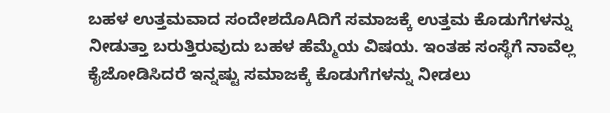ಬಹಳ ಉತ್ತಮವಾದ ಸಂದೇಶದೊAದಿಗೆ ಸಮಾಜಕ್ಕೆ ಉತ್ತಮ ಕೊಡುಗೆಗಳನ್ನು ನೀಡುತ್ತಾ ಬರುತ್ತಿರುವುದು ಬಹಳ ಹೆಮ್ಮೆಯ ವಿಷಯ. ಇಂತಹ ಸಂಸ್ಥೆಗೆ ನಾವೆಲ್ಲ ಕೈಜೋಡಿಸಿದರೆ ಇನ್ನಷ್ಟು ಸಮಾಜಕ್ಕೆ ಕೊಡುಗೆಗಳನ್ನು ನೀಡಲು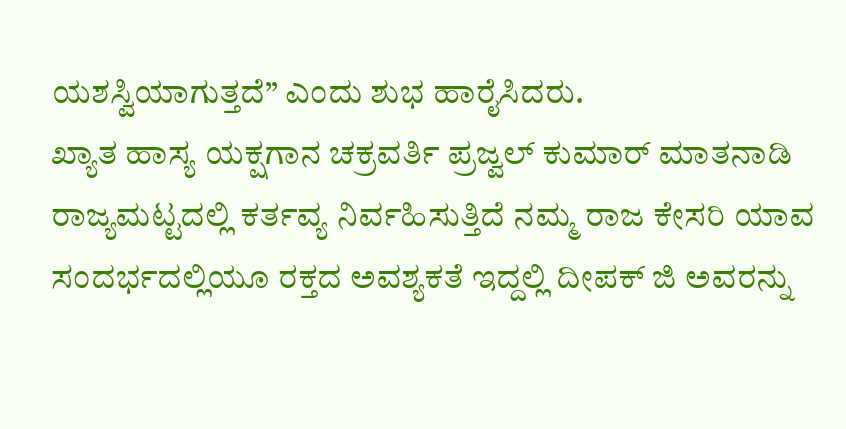ಯಶಸ್ವಿಯಾಗುತ್ತದೆ” ಎಂದು ಶುಭ ಹಾರೈಸಿದರು.
ಖ್ಯಾತ ಹಾಸ್ಯ ಯಕ್ಷಗಾನ ಚಕ್ರವರ್ತಿ ಪ್ರಜ್ವಲ್ ಕುಮಾರ್ ಮಾತನಾಡಿ ರಾಜ್ಯಮಟ್ಟದಲ್ಲಿ ಕರ್ತವ್ಯ ನಿರ್ವಹಿಸುತ್ತಿದೆ ನಮ್ಮ ರಾಜ ಕೇಸರಿ ಯಾವ ಸಂದರ್ಭದಲ್ಲಿಯೂ ರಕ್ತದ ಅವಶ್ಯಕತೆ ಇದ್ದಲ್ಲಿ ದೀಪಕ್ ಜಿ ಅವರನ್ನು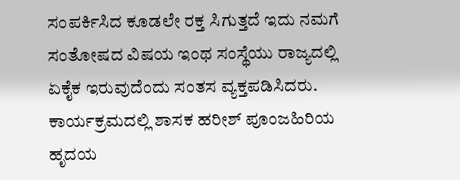ಸಂಪರ್ಕಿಸಿದ ಕೂಡಲೇ ರಕ್ತ ಸಿಗುತ್ತದೆ ಇದು ನಮಗೆ ಸಂತೋಷದ ವಿಷಯ ಇಂಥ ಸಂಸ್ಥೆಯು ರಾಜ್ಯದಲ್ಲಿ ಏಕೈಕ ಇರುವುದೆಂದು ಸಂತಸ ವ್ಯಕ್ತಪಡಿಸಿದರು.
ಕಾರ್ಯಕ್ರಮದಲ್ಲಿ ಶಾಸಕ ಹರೀಶ್ ಪೂಂಜಹಿರಿಯ ಹೃದಯ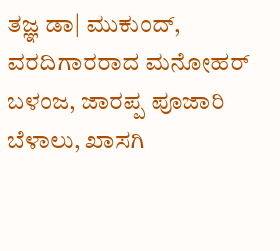ತಜ್ಞ ಡಾ| ಮುಕುಂದ್, ವರದಿಗಾರರಾದ ಮನೋಹರ್ ಬಳಂಜ, ಜಾರಪ್ಪ ಪೂಜಾರಿ ಬೆಳಾಲು, ಖಾಸಗಿ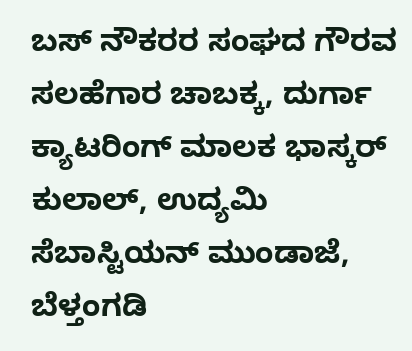ಬಸ್ ನೌಕರರ ಸಂಘದ ಗೌರವ ಸಲಹೆಗಾರ ಚಾಬಕ್ಕ, ದುರ್ಗಾ ಕ್ಯಾಟರಿಂಗ್ ಮಾಲಕ ಭಾಸ್ಕರ್ ಕುಲಾಲ್, ಉದ್ಯಮಿ ಸೆಬಾಸ್ಟಿಯನ್ ಮುಂಡಾಜೆ, ಬೆಳ್ತಂಗಡಿ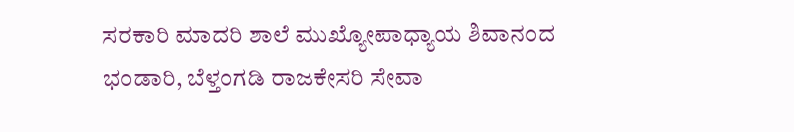ಸರಕಾರಿ ಮಾದರಿ ಶಾಲೆ ಮುಖ್ಯೋಪಾಧ್ಯಾಯ ಶಿವಾನಂದ ಭಂಡಾರಿ, ಬೆಳ್ತಂಗಡಿ ರಾಜಕೇಸರಿ ಸೇವಾ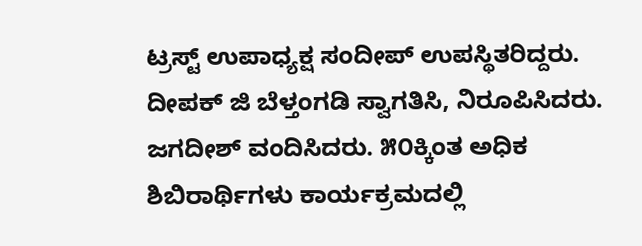ಟ್ರಸ್ಟ್ ಉಪಾಧ್ಯಕ್ಷ ಸಂದೀಪ್ ಉಪಸ್ಥಿತರಿದ್ದರು.
ದೀಪಕ್ ಜಿ ಬೆಳ್ತಂಗಡಿ ಸ್ವಾಗತಿಸಿ, ನಿರೂಪಿಸಿದರು. ಜಗದೀಶ್ ವಂದಿಸಿದರು. ೫೦ಕ್ಕಿಂತ ಅಧಿಕ ಶಿಬಿರಾರ್ಥಿಗಳು ಕಾರ್ಯಕ್ರಮದಲ್ಲಿ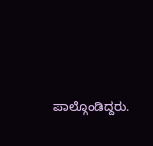ಪಾಲ್ಗೊಂಡಿದ್ದರು.